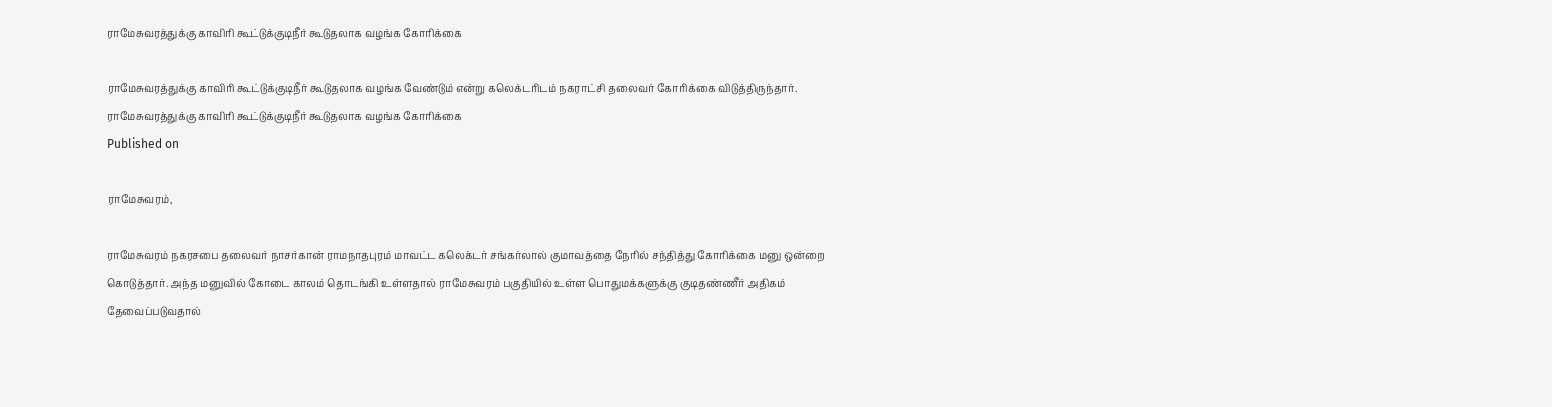ராமேசுவரத்துக்கு காவிரி கூட்டுக்குடிநீர் கூடுதலாக வழங்க கோரிக்கை

ராமேசுவரத்துக்கு காவிரி கூட்டுக்குடிநீர் கூடுதலாக வழங்க வேண்டும் என்று கலெக்டரிடம் நகராட்சி தலைவர் கோரிக்கை விடுத்திருந்தார்.
ராமேசுவரத்துக்கு காவிரி கூட்டுக்குடிநீர் கூடுதலாக வழங்க கோரிக்கை
Published on

ராமேசுவரம்,

ராமேசுவரம் நகரசபை தலைவர் நாசர்கான் ராமநாதபுரம் மாவட்ட கலெக்டர் சங்கர்லால் குமாவத்தை நேரில் சந்தித்து கோரிக்கை மனு ஒன்றை கொடுத்தார். அந்த மனுவில் கோடை காலம் தொடங்கி உள்ளதால் ராமேசுவரம் பகுதியில் உள்ள பொதுமக்களுக்கு குடிதண்ணீர் அதிகம் தேவைப்படுவதால்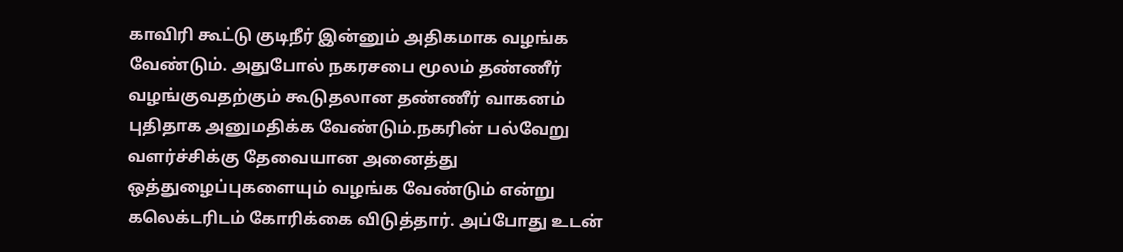காவிரி கூட்டு குடிநீர் இன்னும் அதிகமாக வழங்க வேண்டும். அதுபோல் நகரசபை மூலம் தண்ணீர் வழங்குவதற்கும் கூடுதலான தண்ணீர் வாகனம் புதிதாக அனுமதிக்க வேண்டும்.நகரின் பல்வேறு வளர்ச்சிக்கு தேவையான அனைத்து ஒத்துழைப்புகளையும் வழங்க வேண்டும் என்று கலெக்டரிடம் கோரிக்கை விடுத்தார். அப்போது உடன்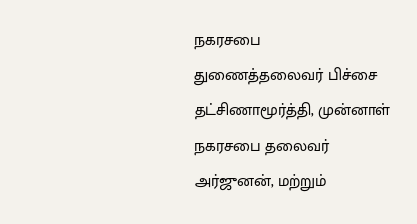நகரசபை துணைத்தலைவர் பிச்சை தட்சிணாமூர்த்தி, முன்னாள் நகரசபை தலைவர் அர்ஜுனன், மற்றும்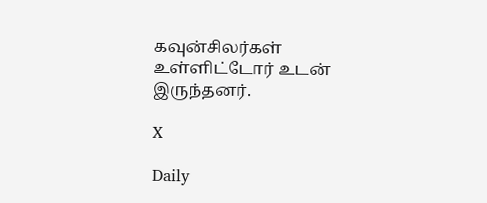கவுன்சிலர்கள் உள்ளிட்டோர் உடன் இருந்தனர்.

X

Daily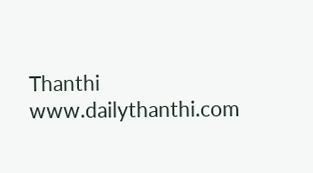Thanthi
www.dailythanthi.com